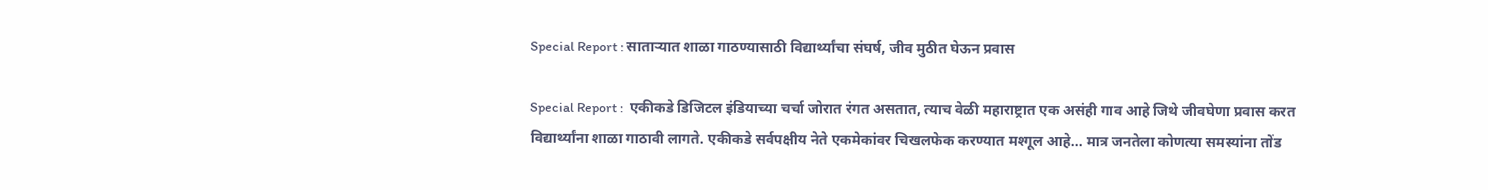Special Report : साताऱ्यात शाळा गाठण्यासाठी विद्यार्थ्यांचा संघर्ष, जीव मुठीत घेऊन प्रवास

Special Report :  एकीकडे डिजिटल इंडियाच्या चर्चा जोरात रंगत असतात, त्याच वेळी महाराष्ट्रात एक असंही गाव आहे जिथे जीवघेणा प्रवास करत विद्यार्थ्यांना शाळा गाठावी लागते. एकीकडे सर्वपक्षीय नेते एकमेकांवर चिखलफेक करण्यात मश्गूल आहे... मात्र जनतेला कोणत्या समस्यांना तोंड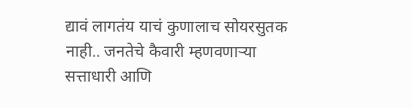द्यावं लागतंय याचं कुणालाच सोयरसुतक नाही.. जनतेचे कैवारी म्हणवणाऱ्या सत्ताधारी आणि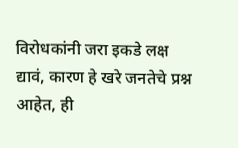विरोधकांनी जरा इकडे लक्ष द्यावं, कारण हे खरे जनतेचे प्रश्न आहेत, ही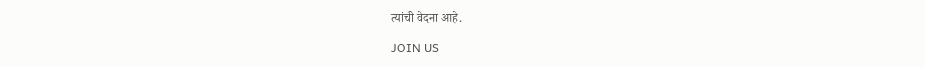त्यांची वेदना आहे.

JOIN US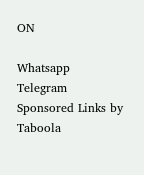ON

Whatsapp
Telegram
Sponsored Links by Taboola